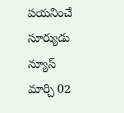పయనించే సూర్యుడు న్యూస్ మార్చి 02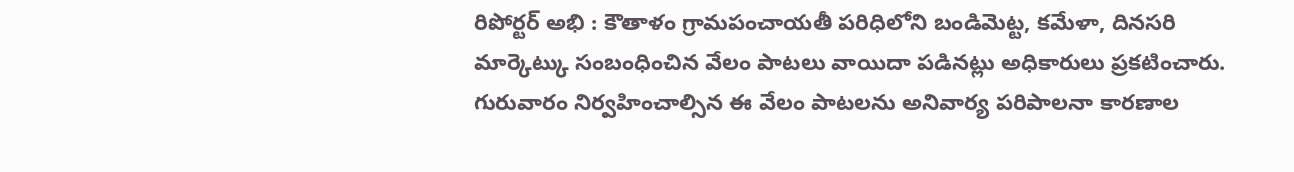రిపోర్టర్ అభి : కౌతాళం గ్రామపంచాయతీ పరిధిలోని బండిమెట్ట, కమేళా, దినసరి మార్కెట్కు సంబంధించిన వేలం పాటలు వాయిదా పడినట్లు అధికారులు ప్రకటించారు. గురువారం నిర్వహించాల్సిన ఈ వేలం పాటలను అనివార్య పరిపాలనా కారణాల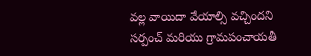వల్ల వాయిదా వేయాల్సి వచ్చిందని సర్పంచ్ మరియు గ్రామపంచాయతీ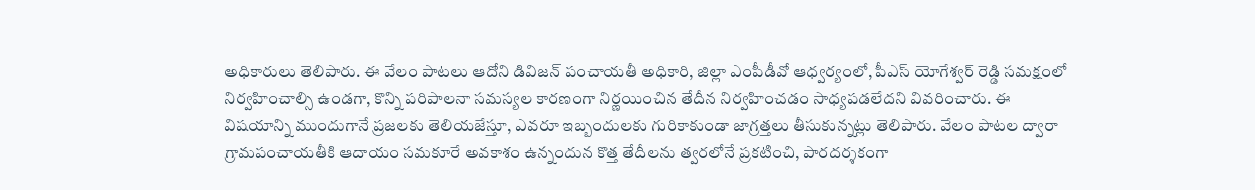అధికారులు తెలిపారు. ఈ వేలం పాటలు ఆదోని డివిజన్ పంచాయతీ అధికారి, జిల్లా ఎంపీడీవో ఆధ్వర్యంలో, పీఎస్ యోగేశ్వర్ రెడ్డి సమక్షంలో నిర్వహించాల్సి ఉండగా, కొన్ని పరిపాలనా సమస్యల కారణంగా నిర్ణయించిన తేదీన నిర్వహించడం సాధ్యపడలేదని వివరించారు. ఈ విషయాన్ని ముందుగానే ప్రజలకు తెలియజేస్తూ, ఎవరూ ఇబ్బందులకు గురికాకుండా జాగ్రత్తలు తీసుకున్నట్లు తెలిపారు. వేలం పాటల ద్వారా గ్రామపంచాయతీకి ఆదాయం సమకూరే అవకాశం ఉన్నందున కొత్త తేదీలను త్వరలోనే ప్రకటించి, పారదర్శకంగా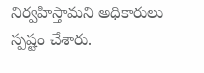నిర్వహిస్తామని అధికారులు స్పష్టం చేశారు.